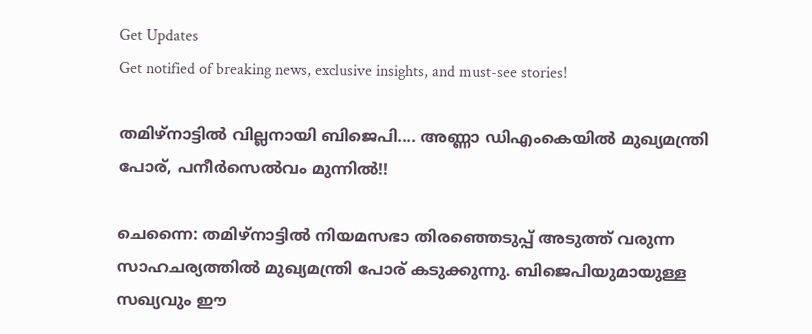Get Updates
Get notified of breaking news, exclusive insights, and must-see stories!

തമിഴ്‌നാട്ടില്‍ വില്ലനായി ബിജെപി.... അണ്ണാ ഡിഎംകെയില്‍ മുഖ്യമന്ത്രി പോര്, പനീര്‍സെല്‍വം മുന്നില്‍!!

ചെന്നൈ: തമിഴ്‌നാട്ടില്‍ നിയമസഭാ തിരഞ്ഞെടുപ്പ് അടുത്ത് വരുന്ന സാഹചര്യത്തില്‍ മുഖ്യമന്ത്രി പോര് കടുക്കുന്നു. ബിജെപിയുമായുള്ള സഖ്യവും ഈ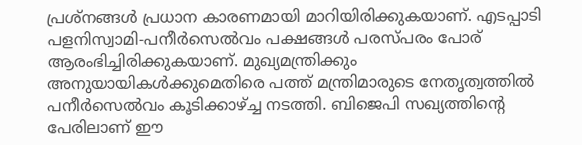പ്രശ്‌നങ്ങള്‍ പ്രധാന കാരണമായി മാറിയിരിക്കുകയാണ്. എടപ്പാടി പളനിസ്വാമി-പനീര്‍സെല്‍വം പക്ഷങ്ങള്‍ പരസ്പരം പോര് ആരംഭിച്ചിരിക്കുകയാണ്. മുഖ്യമന്ത്രിക്കും അനുയായികള്‍ക്കുമെതിരെ പത്ത് മന്ത്രിമാരുടെ നേതൃത്വത്തില്‍ പനീര്‍സെല്‍വം കൂടിക്കാഴ്ച്ച നടത്തി. ബിജെപി സഖ്യത്തിന്റെ പേരിലാണ് ഈ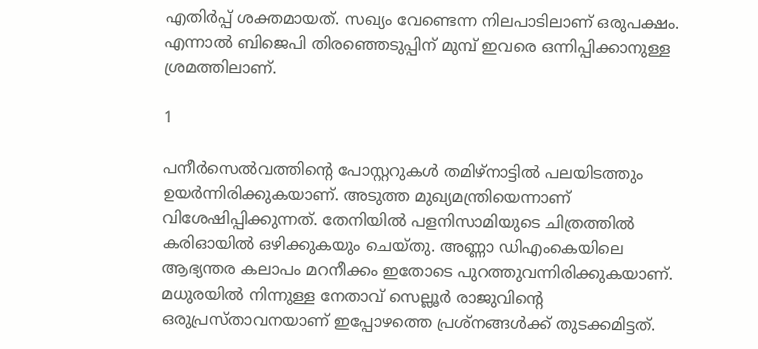എതിര്‍പ്പ് ശക്തമായത്. സഖ്യം വേണ്ടെന്ന നിലപാടിലാണ് ഒരുപക്ഷം. എന്നാല്‍ ബിജെപി തിരഞ്ഞെടുപ്പിന് മുമ്പ് ഇവരെ ഒന്നിപ്പിക്കാനുള്ള ശ്രമത്തിലാണ്.

1

പനീര്‍സെല്‍വത്തിന്റെ പോസ്റ്ററുകള്‍ തമിഴ്‌നാട്ടില്‍ പലയിടത്തും ഉയര്‍ന്നിരിക്കുകയാണ്. അടുത്ത മുഖ്യമന്ത്രിയെന്നാണ് വിശേഷിപ്പിക്കുന്നത്. തേനിയില്‍ പളനിസാമിയുടെ ചിത്രത്തില്‍ കരിഓയില്‍ ഒഴിക്കുകയും ചെയ്തു. അണ്ണാ ഡിഎംകെയിലെ ആഭ്യന്തര കലാപം മറനീക്കം ഇതോടെ പുറത്തുവന്നിരിക്കുകയാണ്. മധുരയില്‍ നിന്നുള്ള നേതാവ് സെല്ലൂര്‍ രാജുവിന്റെ ഒരുപ്രസ്താവനയാണ് ഇപ്പോഴത്തെ പ്രശ്‌നങ്ങള്‍ക്ക് തുടക്കമിട്ടത്.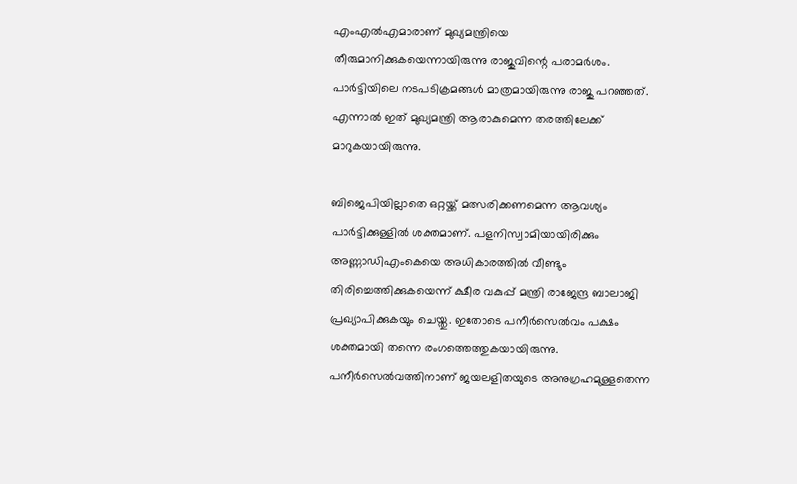എംഎല്‍എമാരാണ് മുഖ്യമന്ത്രിയെ തീരുമാനിക്കുകയെന്നായിരുന്നു രാജുവിന്റെ പരാമര്‍ശം. പാര്‍ട്ടിയിലെ നടപടിക്രമങ്ങള്‍ മാത്രമായിരുന്നു രാജു പറഞ്ഞത്. എന്നാല്‍ ഇത് മുഖ്യമന്ത്രി ആരാകുമെന്ന തരത്തിലേക്ക് മാറുകയായിരുന്നു.

ബിജെപിയില്ലാതെ ഒറ്റയ്ക്ക് മത്സരിക്കണമെന്ന ആവശ്യം പാര്‍ട്ടിക്കുള്ളില്‍ ശക്തമാണ്. പളനിസ്വാമിയായിരിക്കും അണ്ണാഡിഎംകെയെ അധികാരത്തില്‍ വീണ്ടും തിരിച്ചെത്തിക്കുകയെന്ന് ക്ഷീര വകുപ്പ് മന്ത്രി രാജേന്ദ്ര ബാലാജി പ്രഖ്യാപിക്കുകയും ചെയ്തു. ഇതോടെ പനീര്‍സെല്‍വം പക്ഷം ശക്തമായി തന്നെ രംഗത്തെത്തുകയായിരുന്നു. പനീര്‍സെല്‍വത്തിനാണ് ജയലളിതയുടെ അനുഗ്രഹമുള്ളതെന്ന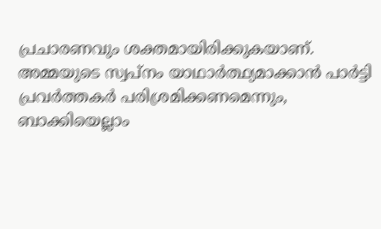പ്രചാരണവും ശക്തമായിരിക്കുകയാണ്. അമ്മയുടെ സ്വപ്‌നം യാഥാര്‍ത്ഥ്യമാക്കാന്‍ പാര്‍ട്ടി പ്രവര്‍ത്തകര്‍ പരിശ്രമിക്കണമെന്നും, ബാക്കിയെല്ലാം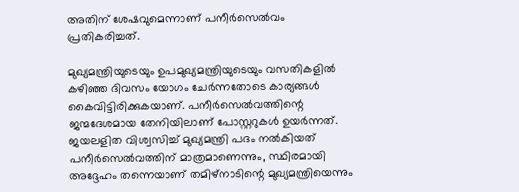അതിന് ശേഷവുമെന്നാണ് പനീര്‍സെല്‍വം പ്രതികരിച്ചത്.

മുഖ്യമന്ത്രിയുടെയും ഉപമുഖ്യമന്ത്രിയുടെയും വസതികളില്‍ കഴിഞ്ഞ ദിവസം യോഗം ചേര്‍ന്നതോടെ കാര്യങ്ങള്‍ കൈവിട്ടിരിക്കുകയാണ്. പനീര്‍സെല്‍വത്തിന്റെ ജന്മദേശമായ തേനിയിലാണ് പോസ്റ്ററുകള്‍ ഉയര്‍ന്നത്. ജയലളിത വിശ്വസിച്ച് മുഖ്യമന്ത്രി പദം നല്‍കിയത് പനീര്‍സെല്‍വത്തിന് മാത്രമാണെന്നും, സ്ഥിരമായി അദ്ദേഹം തന്നെയാണ് തമിഴ്‌നാടിന്റെ മുഖ്യമന്ത്രിയെന്നും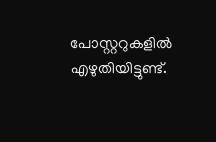പോസ്റ്ററുകളില്‍ എഴുതിയിട്ടുണ്ട്.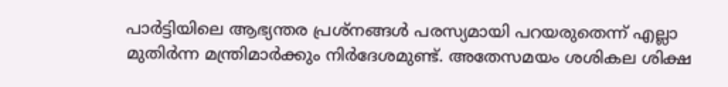പാര്‍ട്ടിയിലെ ആഭ്യന്തര പ്രശ്‌നങ്ങള്‍ പരസ്യമായി പറയരുതെന്ന് എല്ലാ മുതിര്‍ന്ന മന്ത്രിമാര്‍ക്കും നിര്‍ദേശമുണ്ട്. അതേസമയം ശശികല ശിക്ഷ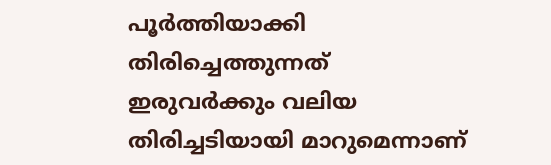പൂര്‍ത്തിയാക്കി തിരിച്ചെത്തുന്നത് ഇരുവര്‍ക്കും വലിയ തിരിച്ചടിയായി മാറുമെന്നാണ്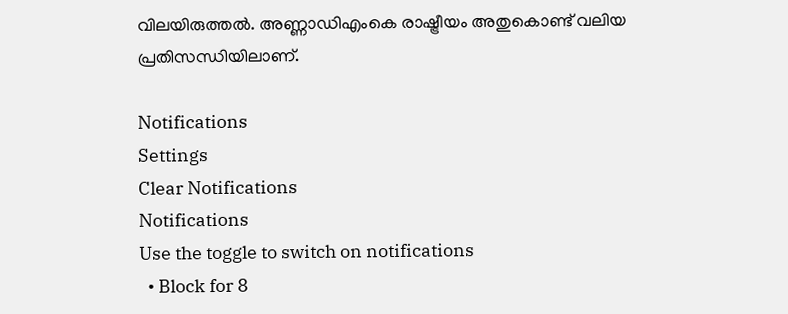വിലയിരുത്തല്‍. അണ്ണാഡിഎംകെ രാഷ്ട്രീയം അതുകൊണ്ട് വലിയ പ്രതിസന്ധിയിലാണ്.

Notifications
Settings
Clear Notifications
Notifications
Use the toggle to switch on notifications
  • Block for 8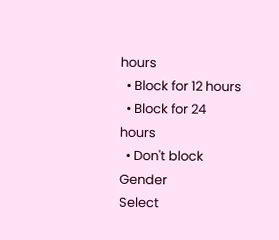hours
  • Block for 12 hours
  • Block for 24 hours
  • Don't block
Gender
Select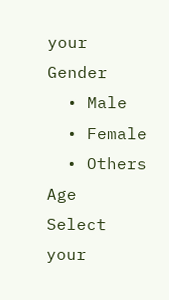your Gender
  • Male
  • Female
  • Others
Age
Select your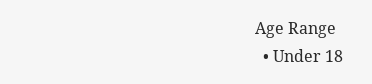Age Range
  • Under 18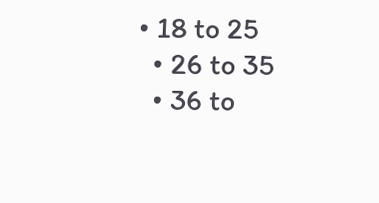• 18 to 25
  • 26 to 35
  • 36 to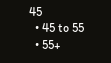45
  • 45 to 55
  • 55+